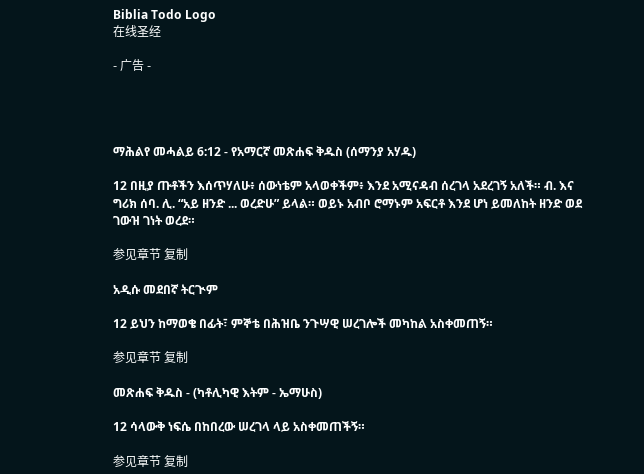Biblia Todo Logo
在线圣经

- 广告 -




ማሕልየ መሓልይ 6:12 - የአማርኛ መጽሐፍ ቅዱስ (ሰማንያ አሃዱ)

12 በዚያ ጡቶችን እሰጥሃለሁ፥ ሰውነቴም አላወቀችም፥ እንደ አሚናዳብ ሰረገላ አደረገኝ አለች። ብ. እና ግሪክ ሰባ. ሊ. “አይ ዘንድ ... ወረድሁ” ይላል። ወይኑ አብቦ ሮማኑም አፍርቶ እንደ ሆነ ይመለከት ዘንድ ወደ ገውዝ ገነት ወረደ።

参见章节 复制

አዲሱ መደበኛ ትርጒም

12 ይህን ከማወቄ በፊት፣ ምኞቴ በሕዝቤ ንጉሣዊ ሠረገሎች መካከል አስቀመጠኝ።

参见章节 复制

መጽሐፍ ቅዱስ - (ካቶሊካዊ እትም - ኤማሁስ)

12 ሳላውቅ ነፍሴ በከበረው ሠረገላ ላይ አስቀመጠችኝ።

参见章节 复制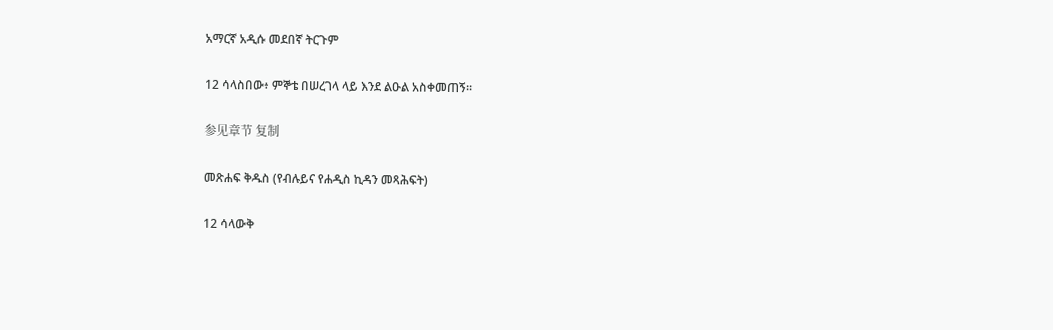አማርኛ አዲሱ መደበኛ ትርጉም

12 ሳላስበው፥ ምኞቴ በሠረገላ ላይ እንደ ልዑል አስቀመጠኝ።

参见章节 复制

መጽሐፍ ቅዱስ (የብሉይና የሐዲስ ኪዳን መጻሕፍት)

12 ሳላውቅ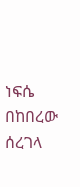ነፍሴ በከበረው ሰረገላ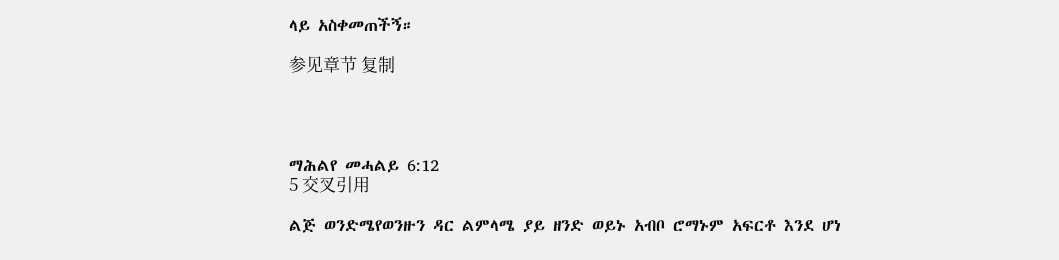ላይ አስቀመጠችኝ።

参见章节 复制




ማሕልየ መሓልይ 6:12
5 交叉引用

ልጅ ወንድሜየወንዙን ዳር ልምላሜ ያይ ዘንድ ወይኑ አብቦ ሮማኑም አፍርቶ እንደ ሆነ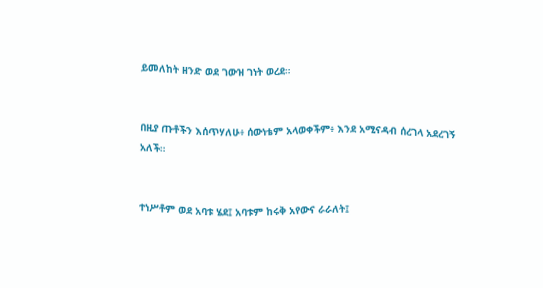ይመለከት ዘንድ ወደ ገውዝ ገነት ወረደ።


በዚያ ጡቶችን እሰጥሃለሁ፥ ሰውነቴም አላወቀችም፥ እንደ አሚናዳብ ሰረገላ አደረገኝ አለች።


ተነሥቶም ወደ አባቱ ሄደ፤ አባቱም ከሩቅ አየውና ራራለት፤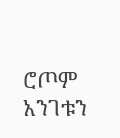ሮጦም አንገቱን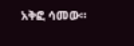አቅፎ ሳመው።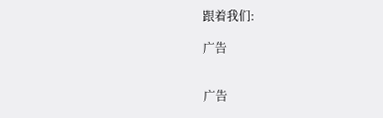跟着我们:

广告


广告